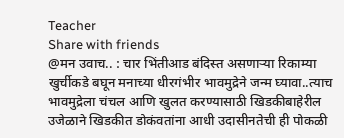Teacher
Share with friends
@मन उवाच.. : चार भिंतीआड बंदिस्त असणाऱ्या रिकाम्या खुर्चीकडे बघून मनाच्या धीरगंभीर भावमुद्रेने जन्म घ्यावा..त्याच भावमुद्रेला चंचल आणि खुलत करण्यासाठी खिडकीबाहेरील उजेळाने खिडकीत डोकंवतांना आधी उदासीनतेची ही पोकळी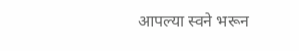आपल्या स्वने भरून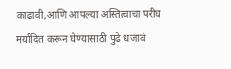काढावी,आणि आपल्या अस्तित्वाचा परीघ मर्यादित करून घेण्यासाठी पुढे धजावं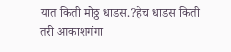यात किती मोठ्ठ धाडस.?हेच धाडस किती तरी आकाशगंगा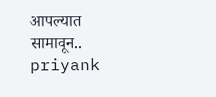आपल्यात सामावून.. priyank